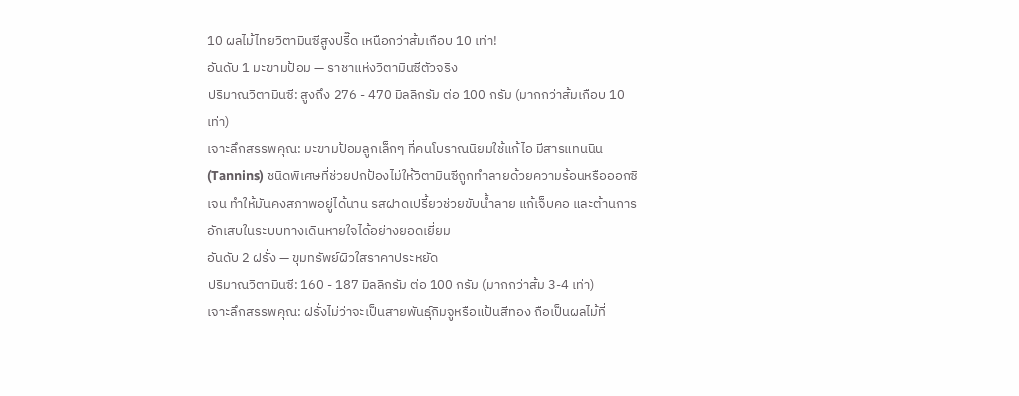10 ผลไม้ไทยวิตามินซีสูงปรี๊ด เหนือกว่าส้มเกือบ 10 เท่า!
อันดับ 1 มะขามป้อม — ราชาแห่งวิตามินซีตัวจริง
ปริมาณวิตามินซี: สูงถึง 276 - 470 มิลลิกรัม ต่อ 100 กรัม (มากกว่าส้มเกือบ 10 เท่า)
เจาะลึกสรรพคุณ: มะขามป้อมลูกเล็กๆ ที่คนโบราณนิยมใช้แก้ไอ มีสารแทนนิน (Tannins) ชนิดพิเศษที่ช่วยปกป้องไม่ให้วิตามินซีถูกทำลายด้วยความร้อนหรือออกซิเจน ทำให้มันคงสภาพอยู่ได้นาน รสฝาดเปรี้ยวช่วยขับน้ำลาย แก้เจ็บคอ และต้านการอักเสบในระบบทางเดินหายใจได้อย่างยอดเยี่ยม
อันดับ 2 ฝรั่ง — ขุมทรัพย์ผิวใสราคาประหยัด
ปริมาณวิตามินซี: 160 - 187 มิลลิกรัม ต่อ 100 กรัม (มากกว่าส้ม 3-4 เท่า)
เจาะลึกสรรพคุณ: ฝรั่งไม่ว่าจะเป็นสายพันธุ์กิมจูหรือแป้นสีทอง ถือเป็นผลไม้ที่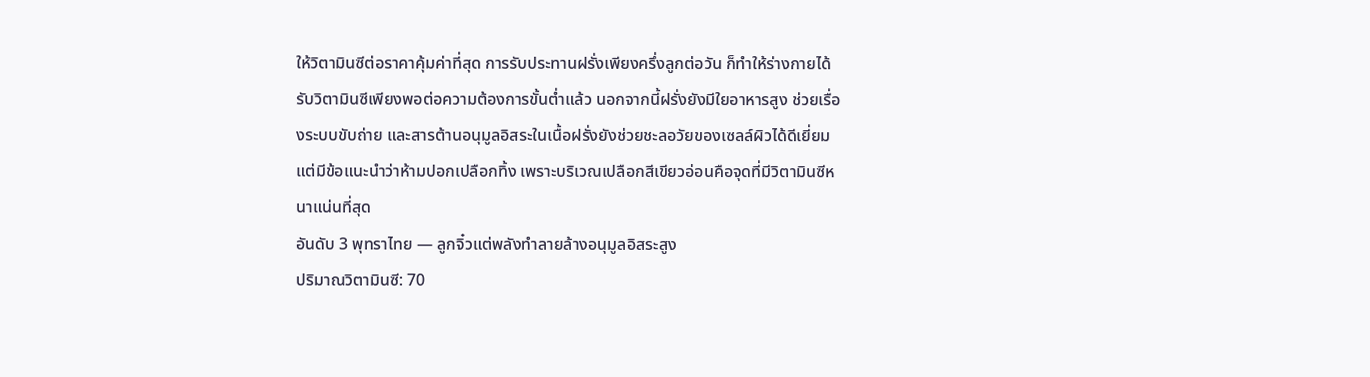ให้วิตามินซีต่อราคาคุ้มค่าที่สุด การรับประทานฝรั่งเพียงครึ่งลูกต่อวัน ก็ทำให้ร่างกายได้รับวิตามินซีเพียงพอต่อความต้องการขั้นต่ำแล้ว นอกจากนี้ฝรั่งยังมีใยอาหารสูง ช่วยเรื่องระบบขับถ่าย และสารต้านอนุมูลอิสระในเนื้อฝรั่งยังช่วยชะลอวัยของเซลล์ผิวได้ดีเยี่ยม แต่มีข้อแนะนำว่าห้ามปอกเปลือกทิ้ง เพราะบริเวณเปลือกสีเขียวอ่อนคือจุดที่มีวิตามินซีหนาแน่นที่สุด
อันดับ 3 พุทราไทย — ลูกจิ๋วแต่พลังทำลายล้างอนุมูลอิสระสูง
ปริมาณวิตามินซี: 70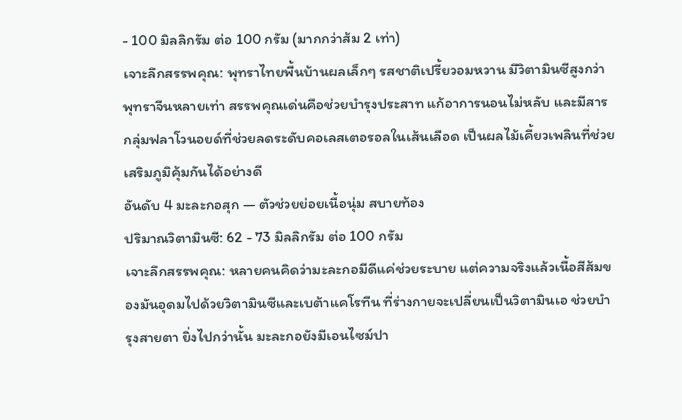- 100 มิลลิกรัม ต่อ 100 กรัม (มากกว่าส้ม 2 เท่า)
เจาะลึกสรรพคุณ: พุทราไทยพื้นบ้านผลเล็กๆ รสชาติเปรี้ยวอมหวาน มีวิตามินซีสูงกว่าพุทราจีนหลายเท่า สรรพคุณเด่นคือช่วยบำรุงประสาท แก้อาการนอนไม่หลับ และมีสารกลุ่มฟลาโวนอยด์ที่ช่วยลดระดับคอเลสเตอรอลในเส้นเลือด เป็นผลไม้เคี้ยวเพลินที่ช่วยเสริมภูมิคุ้มกันได้อย่างดี
อันดับ 4 มะละกอสุก — ตัวช่วยย่อยเนื้อนุ่ม สบายท้อง
ปริมาณวิตามินซี: 62 - 73 มิลลิกรัม ต่อ 100 กรัม
เจาะลึกสรรพคุณ: หลายคนคิดว่ามะละกอมีดีแค่ช่วยระบาย แต่ความจริงแล้วเนื้อสีส้มของมันอุดมไปด้วยวิตามินซีและเบต้าแคโรทีน ที่ร่างกายจะเปลี่ยนเป็นวิตามินเอ ช่วยบำรุงสายตา ยิ่งไปกว่านั้น มะละกอยังมีเอนไซม์ปา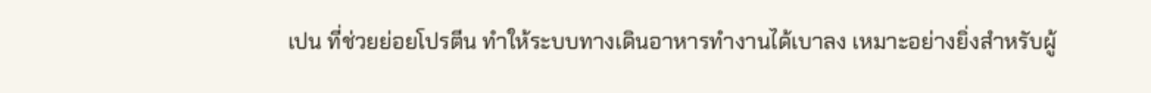เปน ที่ช่วยย่อยโปรตีน ทำให้ระบบทางเดินอาหารทำงานได้เบาลง เหมาะอย่างยิ่งสำหรับผู้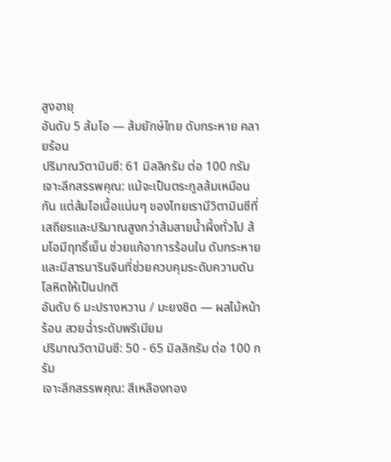สูงอายุ
อันดับ 5 ส้มโอ — ส้มยักษ์ไทย ดับกระหาย คลายร้อน
ปริมาณวิตามินซี: 61 มิลลิกรัม ต่อ 100 กรัม
เจาะลึกสรรพคุณ: แม้จะเป็นตระกูลส้มเหมือนกัน แต่ส้มโอเนื้อแน่นๆ ของไทยเรามีวิตามินซีที่เสถียรและปริมาณสูงกว่าส้มสายน้ำผึ้งทั่วไป ส้มโอมีฤทธิ์เย็น ช่วยแก้อาการร้อนใน ดับกระหาย และมีสารนารินจินที่ช่วยควบคุมระดับความดันโลหิตให้เป็นปกติ
อันดับ 6 มะปรางหวาน / มะยงชิด — ผลไม้หน้าร้อน สวยฉ่ำระดับพรีเมียม
ปริมาณวิตามินซี: 50 - 65 มิลลิกรัม ต่อ 100 กรัม
เจาะลึกสรรพคุณ: สีเหลืองทอง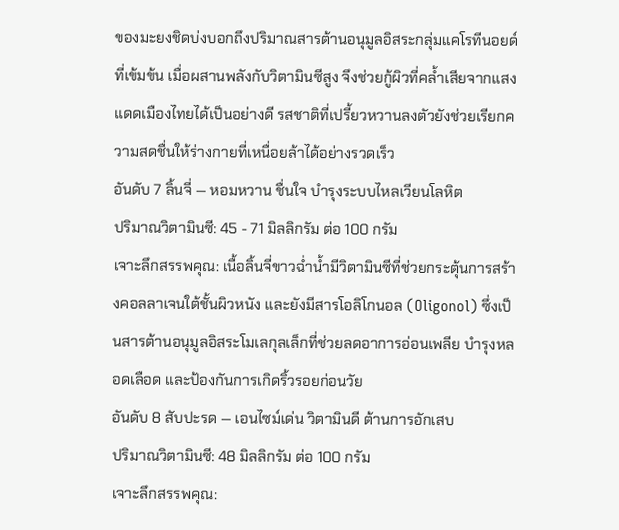ของมะยงชิดบ่งบอกถึงปริมาณสารต้านอนุมูลอิสระกลุ่มแคโรทีนอยด์ที่เข้มข้น เมื่อผสานพลังกับวิตามินซีสูง จึงช่วยกู้ผิวที่คล้ำเสียจากแสงแดดเมืองไทยได้เป็นอย่างดี รสชาติที่เปรี้ยวหวานลงตัวยังช่วยเรียกความสดชื่นให้ร่างกายที่เหนื่อยล้าได้อย่างรวดเร็ว
อันดับ 7 ลิ้นจี่ — หอมหวาน ชื่นใจ บำรุงระบบไหลเวียนโลหิต
ปริมาณวิตามินซี: 45 - 71 มิลลิกรัม ต่อ 100 กรัม
เจาะลึกสรรพคุณ: เนื้อลิ้นจี่ขาวฉ่ำน้ำมีวิตามินซีที่ช่วยกระตุ้นการสร้างคอลลาเจนใต้ชั้นผิวหนัง และยังมีสารโอลิโกนอล (Oligonol) ซึ่งเป็นสารต้านอนุมูลอิสระโมเลกุลเล็กที่ช่วยลดอาการอ่อนเพลีย บำรุงหลอดเลือด และป้องกันการเกิดริ้วรอยก่อนวัย
อันดับ 8 สับปะรด — เอนไซม์เด่น วิตามินดี ต้านการอักเสบ
ปริมาณวิตามินซี: 48 มิลลิกรัม ต่อ 100 กรัม
เจาะลึกสรรพคุณ: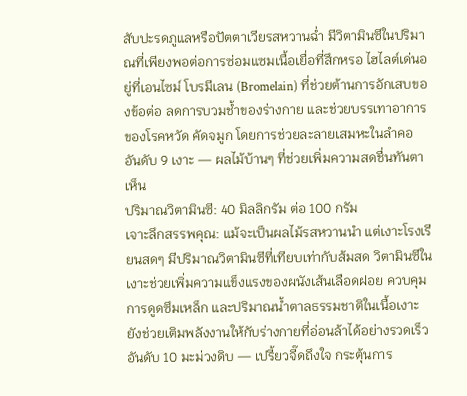สับปะรดภูแลหรือปัตตาเวียรสหวานฉ่ำ มีวิตามินซีในปริมาณที่เพียงพอต่อการซ่อมแซมเนื้อเยื่อที่สึกหรอ ไฮไลต์เด่นอยู่ที่เอนไซม์ โบรมีเลน (Bromelain) ที่ช่วยต้านการอักเสบของข้อต่อ ลดการบวมช้ำของร่างกาย และช่วยบรรเทาอาการของโรคหวัด คัดจมูก โดยการช่วยละลายเสมหะในลำคอ
อันดับ 9 เงาะ — ผลไม้บ้านๆ ที่ช่วยเพิ่มความสดชื่นทันตาเห็น
ปริมาณวิตามินซี: 40 มิลลิกรัม ต่อ 100 กรัม
เจาะลึกสรรพคุณ: แม้จะเป็นผลไม้รสหวานนำ แต่เงาะโรงเรียนสดๆ มีปริมาณวิตามินซีที่เทียบเท่ากับส้มสด วิตามินซีในเงาะช่วยเพิ่มความแข็งแรงของผนังเส้นเลือดฝอย ควบคุมการดูดซึมเหล็ก และปริมาณน้ำตาลธรรมชาติในเนื้อเงาะยังช่วยเติมพลังงานให้กับร่างกายที่อ่อนล้าได้อย่างรวดเร็ว
อันดับ 10 มะม่วงดิบ — เปรี้ยวจี๊ดถึงใจ กระตุ้นการ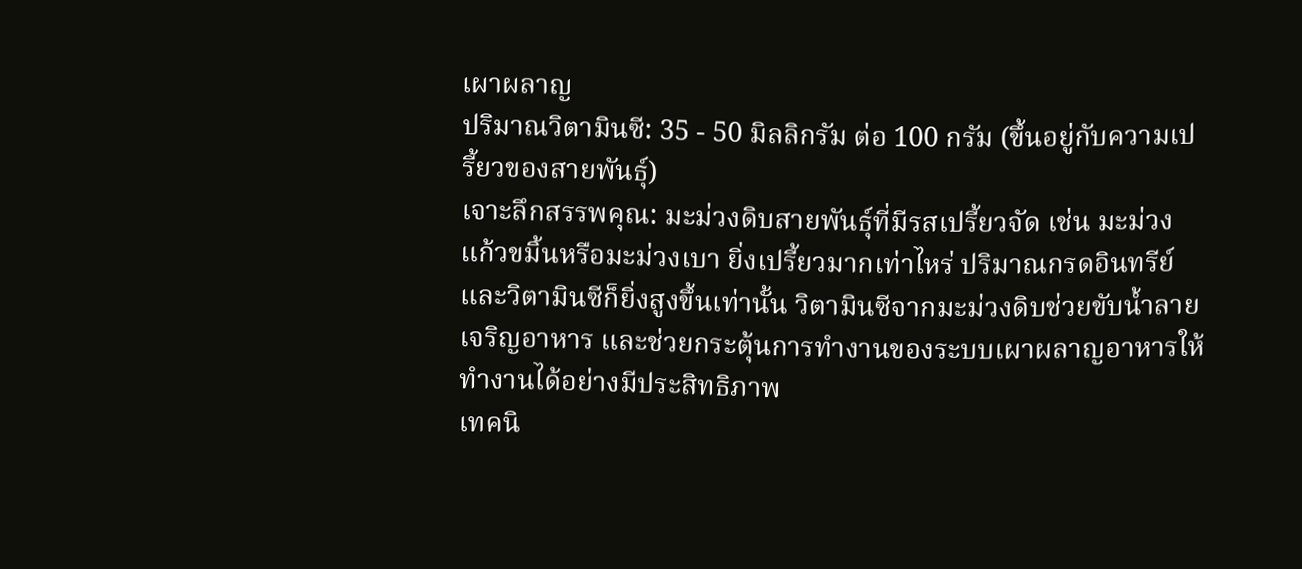เผาผลาญ
ปริมาณวิตามินซี: 35 - 50 มิลลิกรัม ต่อ 100 กรัม (ขึ้นอยู่กับความเปรี้ยวของสายพันธุ์)
เจาะลึกสรรพคุณ: มะม่วงดิบสายพันธุ์ที่มีรสเปรี้ยวจัด เช่น มะม่วงแก้วขมิ้นหรือมะม่วงเบา ยิ่งเปรี้ยวมากเท่าไหร่ ปริมาณกรดอินทรีย์และวิตามินซีก็ยิ่งสูงขึ้นเท่านั้น วิตามินซีจากมะม่วงดิบช่วยขับน้ำลาย เจริญอาหาร และช่วยกระตุ้นการทำงานของระบบเผาผลาญอาหารให้ทำงานได้อย่างมีประสิทธิภาพ
เทคนิ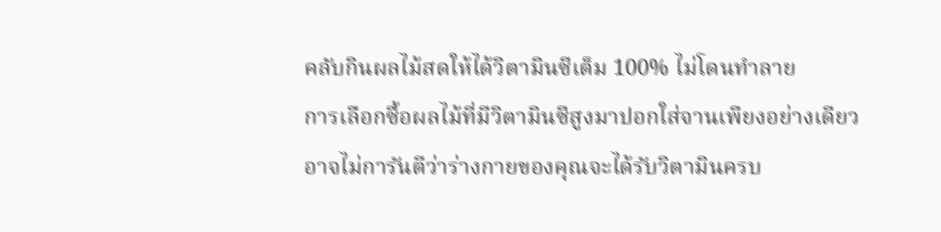คลับกินผลไม้สดให้ได้วิตามินซีเต็ม 100% ไม่โดนทำลาย
การเลือกซื้อผลไม้ที่มีวิตามินซีสูงมาปอกใส่จานเพียงอย่างเดียว อาจไม่การันตีว่าร่างกายของคุณจะได้รับวิตามินครบ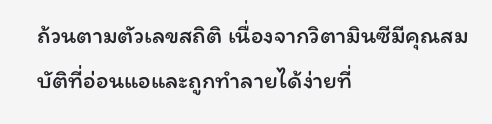ถ้วนตามตัวเลขสถิติ เนื่องจากวิตามินซีมีคุณสมบัติที่อ่อนแอและถูกทำลายได้ง่ายที่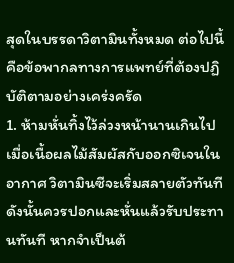สุดในบรรดาวิตามินทั้งหมด ต่อไปนี้คือข้อพากลทางการแพทย์ที่ต้องปฏิบัติตามอย่างเคร่งครัด
1. ห้ามหั่นทิ้งไว้ล่วงหน้านานเกินไป เมื่อเนื้อผลไม้สัมผัสกับออกซิเจนในอากาศ วิตามินซีจะเริ่มสลายตัวทันที ดังนั้นควรปอกและหั่นแล้วรับประทานทันที หากจำเป็นต้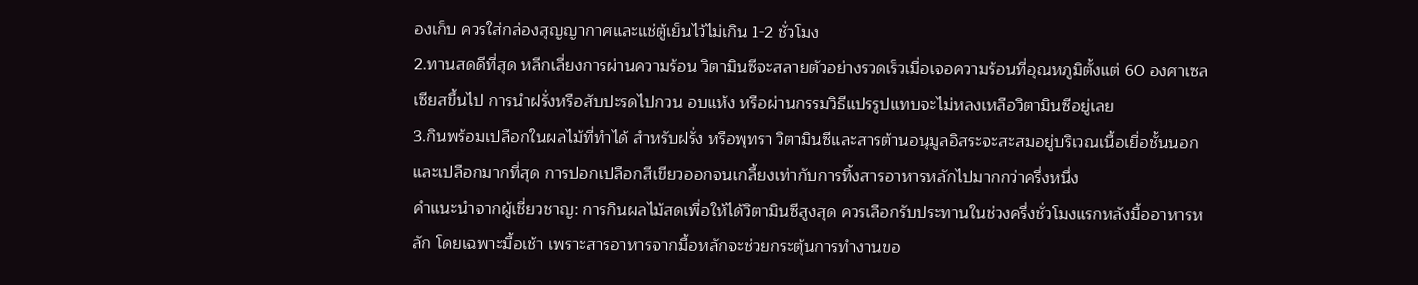องเก็บ ควรใส่กล่องสุญญากาศและแช่ตู้เย็นไว้ไม่เกิน 1-2 ชั่วโมง
2.ทานสดดีที่สุด หลีกเลี่ยงการผ่านความร้อน วิตามินซีจะสลายตัวอย่างรวดเร็วเมื่อเจอความร้อนที่อุณหภูมิตั้งแต่ 60 องศาเซลเซียสขึ้นไป การนำฝรั่งหรือสับปะรดไปกวน อบแห้ง หรือผ่านกรรมวิธีแปรรูปแทบจะไม่หลงเหลือวิตามินซีอยู่เลย
3.กินพร้อมเปลือกในผลไม้ที่ทำได้ สำหรับฝรั่ง หรือพุทรา วิตามินซีและสารต้านอนุมูลอิสระจะสะสมอยู่บริเวณเนื้อเยื่อชั้นนอกและเปลือกมากที่สุด การปอกเปลือกสีเขียวออกจนเกลี้ยงเท่ากับการทิ้งสารอาหารหลักไปมากกว่าครึ่งหนึ่ง
คำแนะนำจากผู้เชี่ยวชาญ: การกินผลไม้สดเพื่อให้ได้วิตามินซีสูงสุด ควรเลือกรับประทานในช่วงครึ่งชั่วโมงแรกหลังมื้ออาหารหลัก โดยเฉพาะมื้อเช้า เพราะสารอาหารจากมื้อหลักจะช่วยกระตุ้นการทำงานขอ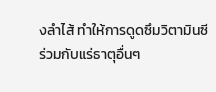งลำไส้ ทำให้การดูดซึมวิตามินซีร่วมกับแร่ธาตุอื่นๆ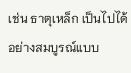เช่น ธาตุเหล็ก เป็นไปได้อย่างสมบูรณ์แบบ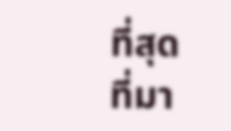ที่สุด
ที่มา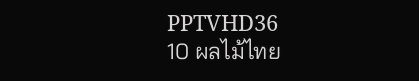PPTVHD36
10 ผลไม้ไทย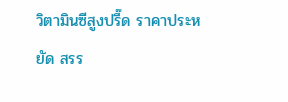วิตามินซีสูงปรี๊ด ราคาประหยัด สรร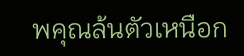พคุณล้นตัวเหนือก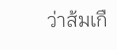ว่าส้มเกื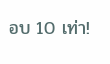อบ 10 เท่า!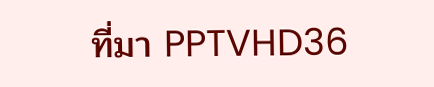ที่มา PPTVHD36